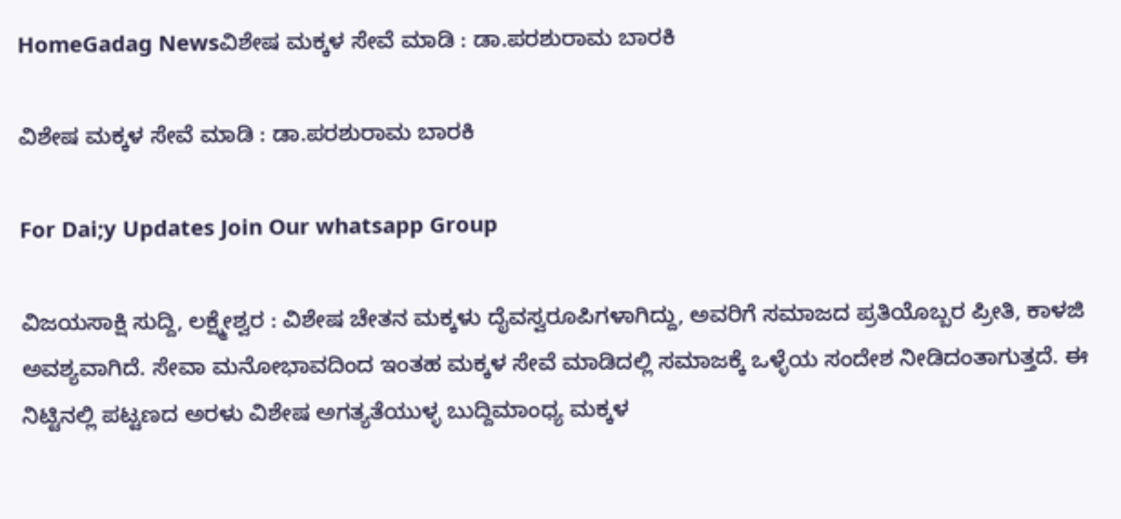HomeGadag Newsವಿಶೇಷ ಮಕ್ಕಳ ಸೇವೆ ಮಾಡಿ : ಡಾ.ಪರಶುರಾಮ ಬಾರಕಿ

ವಿಶೇಷ ಮಕ್ಕಳ ಸೇವೆ ಮಾಡಿ : ಡಾ.ಪರಶುರಾಮ ಬಾರಕಿ

For Dai;y Updates Join Our whatsapp Group

ವಿಜಯಸಾಕ್ಷಿ ಸುದ್ದಿ, ಲಕ್ಷ್ಮೇಶ್ವರ : ವಿಶೇಷ ಚೇತನ ಮಕ್ಕಳು ದೈವಸ್ವರೂಪಿಗಳಾಗಿದ್ದು, ಅವರಿಗೆ ಸಮಾಜದ ಪ್ರತಿಯೊಬ್ಬರ ಪ್ರೀತಿ, ಕಾಳಜಿ ಅವಶ್ಯವಾಗಿದೆ. ಸೇವಾ ಮನೋಭಾವದಿಂದ ಇಂತಹ ಮಕ್ಕಳ ಸೇವೆ ಮಾಡಿದಲ್ಲಿ ಸಮಾಜಕ್ಕೆ ಒಳ್ಳೆಯ ಸಂದೇಶ ನೀಡಿದಂತಾಗುತ್ತದೆ. ಈ ನಿಟ್ಟಿನಲ್ಲಿ ಪಟ್ಟಣದ ಅರಳು ವಿಶೇಷ ಅಗತ್ಯತೆಯುಳ್ಳ ಬುದ್ದಿಮಾಂಧ್ಯ ಮಕ್ಕಳ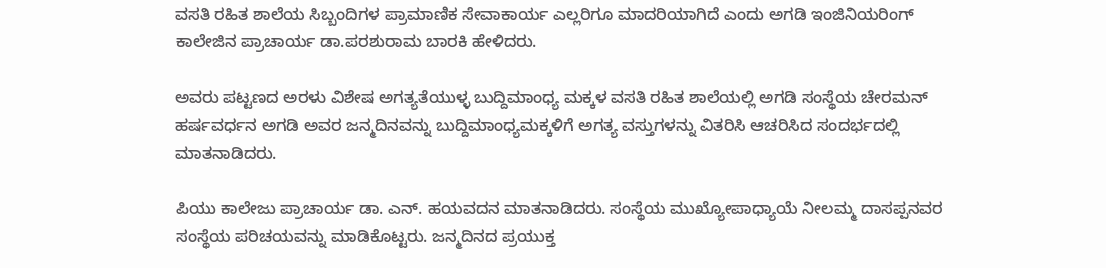ವಸತಿ ರಹಿತ ಶಾಲೆಯ ಸಿಬ್ಬಂದಿಗಳ ಪ್ರಾಮಾಣಿಕ ಸೇವಾಕಾರ್ಯ ಎಲ್ಲರಿಗೂ ಮಾದರಿಯಾಗಿದೆ ಎಂದು ಅಗಡಿ ಇಂಜಿನಿಯರಿಂಗ್ ಕಾಲೇಜಿನ ಪ್ರಾಚಾರ್ಯ ಡಾ.ಪರಶುರಾಮ ಬಾರಕಿ ಹೇಳಿದರು.

ಅವರು ಪಟ್ಟಣದ ಅರಳು ವಿಶೇಷ ಅಗತ್ಯತೆಯುಳ್ಳ ಬುದ್ದಿಮಾಂಧ್ಯ ಮಕ್ಕಳ ವಸತಿ ರಹಿತ ಶಾಲೆಯಲ್ಲಿ ಅಗಡಿ ಸಂಸ್ಥೆಯ ಚೇರಮನ್ ಹರ್ಷವರ್ಧನ ಅಗಡಿ ಅವರ ಜನ್ಮದಿನವನ್ನು ಬುದ್ದಿಮಾಂಧ್ಯಮಕ್ಕಳಿಗೆ ಅಗತ್ಯ ವಸ್ತುಗಳನ್ನು ವಿತರಿಸಿ ಆಚರಿಸಿದ ಸಂದರ್ಭದಲ್ಲಿ ಮಾತನಾಡಿದರು.

ಪಿಯು ಕಾಲೇಜು ಪ್ರಾಚಾರ್ಯ ಡಾ. ಎನ್. ಹಯವದನ ಮಾತನಾಡಿದರು. ಸಂಸ್ಥೆಯ ಮುಖ್ಯೋಪಾಧ್ಯಾಯೆ ನೀಲಮ್ಮ ದಾಸಪ್ಪನವರ ಸಂಸ್ಥೆಯ ಪರಿಚಯವನ್ನು ಮಾಡಿಕೊಟ್ಟರು. ಜನ್ಮದಿನದ ಪ್ರಯುಕ್ತ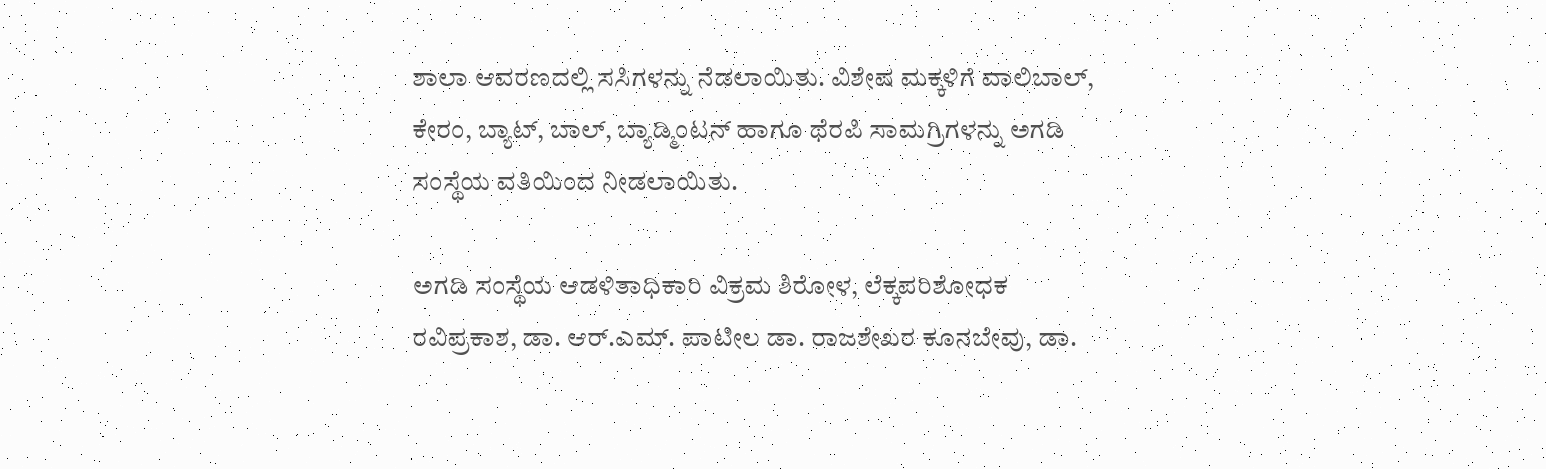ಶಾಲಾ ಆವರಣದಲ್ಲಿ ಸಸಿಗಳನ್ನು ನೆಡಲಾಯಿತು. ವಿಶೇಷ ಮಕ್ಕಳಿಗೆ ವಾಲಿಬಾಲ್, ಕೇರಂ, ಬ್ಯಾಟ್, ಬಾಲ್, ಬ್ಯಾಡ್ಮಿಂಟನ್ ಹಾಗೂ ಥೆರಪಿ ಸಾಮಗ್ರಿಗಳನ್ನು ಅಗಡಿ ಸಂಸ್ಥೆಯ ವತಿಯಿಂದ ನೀಡಲಾಯಿತು.

ಅಗಡಿ ಸಂಸ್ಥೆಯ ಆಡಳಿತಾಧಿಕಾರಿ ವಿಕ್ರಮ ಶಿರೋಳ, ಲೆಕ್ಕಪರಿಶೋಧಕ ರವಿಪ್ರಕಾಶ, ಡಾ. ಆರ್.ಎಮ್. ಪಾಟೀಲ ಡಾ. ರಾಜಶೇಖರ ಕೂನಬೇವು, ಡಾ.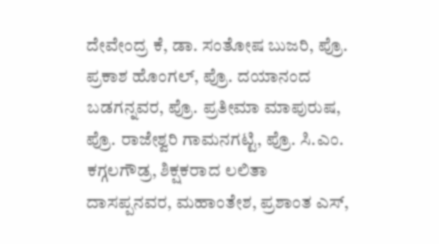ದೇವೇಂದ್ರ ಕೆ, ಡಾ. ಸಂತೋಷ ಬುಜರಿ, ಪ್ರೊ. ಪ್ರಕಾಶ ಹೊಂಗಲ್, ಪ್ರೊ. ದಯಾನಂದ ಬಡಗನ್ನವರ, ಪ್ರೊ. ಪ್ರತೀಮಾ ಮಾಪುರುಷ, ಪ್ರೊ. ರಾಜೇಶ್ವರಿ ಗಾಮನಗಟ್ಟಿ, ಪ್ರೊ. ಸಿ.ಎಂ. ಕಗ್ಗಲಗೌಡ್ರ, ಶಿಕ್ಷಕರಾದ ಲಲಿತಾ ದಾಸಪ್ಪನವರ, ಮಹಾಂತೇಶ, ಪ್ರಶಾಂತ ಎಸ್,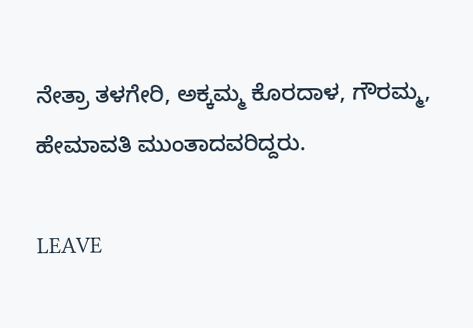ನೇತ್ರಾ ತಳಗೇರಿ, ಅಕ್ಕಮ್ಮ ಕೊರದಾಳ, ಗೌರಮ್ಮ, ಹೇಮಾವತಿ ಮುಂತಾದವರಿದ್ದರು.

LEAVE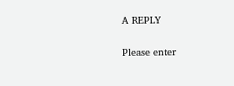A REPLY

Please enter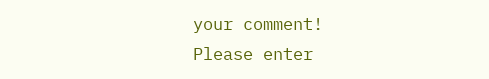your comment!
Please enter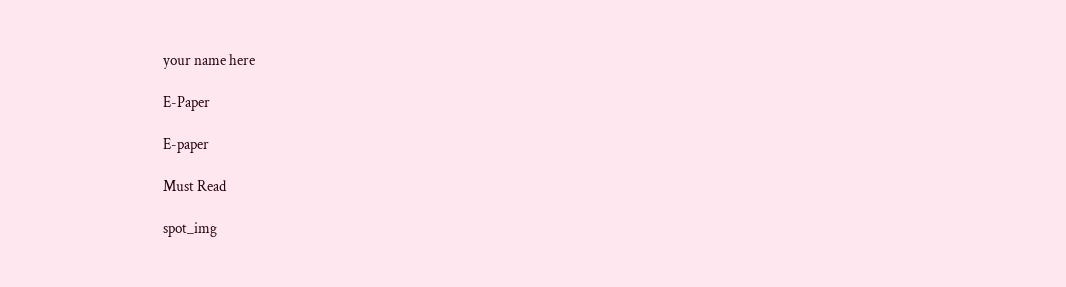your name here

E-Paper

E-paper

Must Read

spot_img